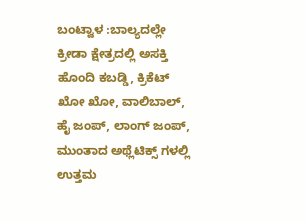ಬಂಟ್ವಾಳ :ಬಾಲ್ಯದಲ್ಲೇ ಕ್ರೀಡಾ ಕ್ಷೇತ್ರದಲ್ಲಿ ಅಸಕ್ತಿ ಹೊಂದಿ ಕಬಡ್ಡಿ, ಕ್ರಿಕೆಟ್ ಖೋ ಖೋ, ವಾಲಿಬಾಲ್, ಹೈ ಜಂಪ್, ಲಾಂಗ್ ಜಂಪ್, ಮುಂತಾದ ಅಥ್ಲೆಟಿಕ್ಸ್ ಗಳಲ್ಲಿ ಉತ್ತಮ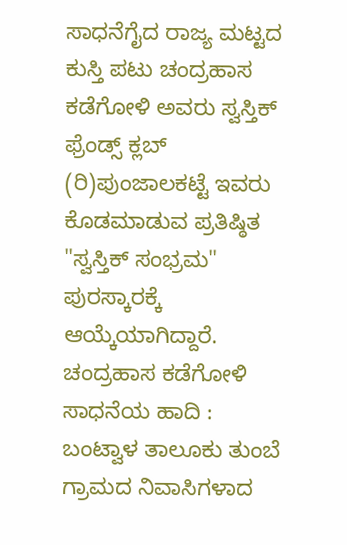ಸಾಧನೆಗೈದ ರಾಜ್ಯ ಮಟ್ಟದ ಕುಸ್ತಿ ಪಟು ಚಂದ್ರಹಾಸ ಕಡೆಗೋಳಿ ಅವರು ಸ್ವಸ್ತಿಕ್ ಫ್ರೆಂಡ್ಸ್ ಕ್ಲಬ್ (ರಿ)ಪುಂಜಾಲಕಟ್ಟೆ ಇವರು ಕೊಡಮಾಡುವ ಪ್ರತಿಷ್ಠಿತ "ಸ್ವಸ್ತಿಕ್ ಸಂಭ್ರಮ" ಪುರಸ್ಕಾರಕ್ಕೆ ಆಯ್ಕೆಯಾಗಿದ್ದಾರೆ.
ಚಂದ್ರಹಾಸ ಕಡೆಗೋಳಿ ಸಾಧನೆಯ ಹಾದಿ :
ಬಂಟ್ವಾಳ ತಾಲೂಕು ತುಂಬೆ ಗ್ರಾಮದ ನಿವಾಸಿಗಳಾದ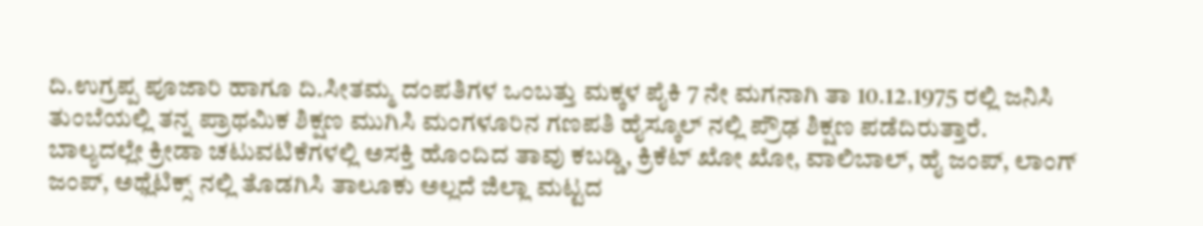ದಿ.ಉಗ್ರಪ್ಪ ಪೂಜಾರಿ ಹಾಗೂ ದಿ.ಸೀತಮ್ಮ ದಂಪತಿಗಳ ಒಂಬತ್ತು ಮಕ್ಕಳ ಪೈಕಿ 7 ನೇ ಮಗನಾಗಿ ತಾ 10.12.1975 ರಲ್ಲಿ ಜನಿಸಿ ತುಂಬೆಯಲ್ಲಿ ತನ್ನ ಪ್ರಾಥಮಿಕ ಶಿಕ್ಷಣ ಮುಗಿಸಿ ಮಂಗಳೂರಿನ ಗಣಪತಿ ಹೈಸ್ಕೂಲ್ ನಲ್ಲಿ ಪ್ರೌಢ ಶಿಕ್ಷಣ ಪಡೆದಿರುತ್ತಾರೆ.
ಬಾಲ್ಯದಲ್ಲೇ ಕ್ರೀಡಾ ಚಟುವಟಿಕೆಗಳಲ್ಲಿ ಅಸಕ್ತಿ ಹೊಂದಿದ ತಾವು ಕಬಡ್ಡಿ, ಕ್ರಿಕೆಟ್ ಖೋ ಖೋ, ವಾಲಿಬಾಲ್, ಹೈ ಜಂಪ್, ಲಾಂಗ್ ಜಂಪ್, ಅಥ್ಲೆಟಿಕ್ಸ್ ನಲ್ಲಿ ತೊಡಗಿಸಿ ತಾಲೂಕು ಅಲ್ಲದೆ ಜಿಲ್ಲಾ ಮಟ್ಟದ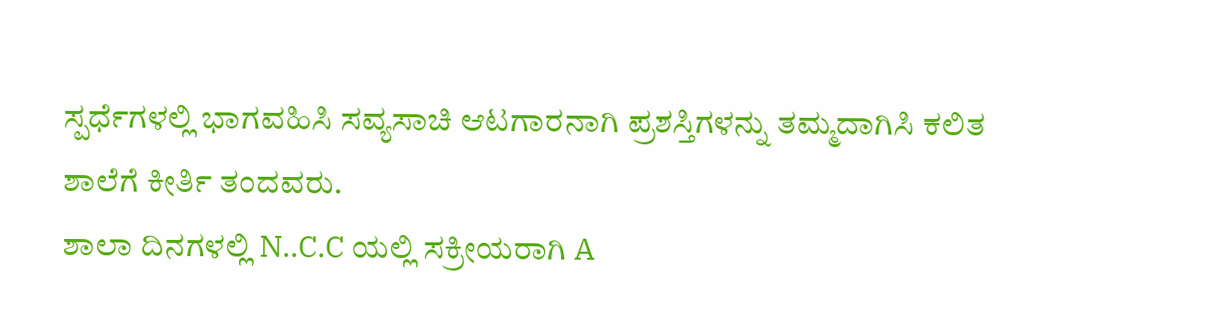ಸ್ಪರ್ಧೆಗಳಲ್ಲಿ ಭಾಗವಹಿಸಿ ಸವ್ಯಸಾಚಿ ಆಟಗಾರನಾಗಿ ಪ್ರಶಸ್ತಿಗಳನ್ನು ತಮ್ಮದಾಗಿಸಿ ಕಲಿತ ಶಾಲೆಗೆ ಕೀರ್ತಿ ತಂದವರು.
ಶಾಲಾ ದಿನಗಳಲ್ಲಿ N..C.C ಯಲ್ಲಿ ಸಕ್ರೀಯರಾಗಿ A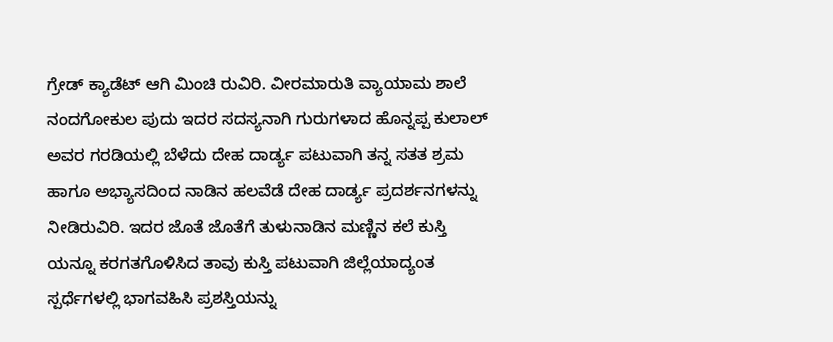ಗ್ರೇಡ್ ಕ್ಯಾಡೆಟ್ ಆಗಿ ಮಿಂಚಿ ರುವಿರಿ. ವೀರಮಾರುತಿ ವ್ಯಾಯಾಮ ಶಾಲೆ ನಂದಗೋಕುಲ ಪುದು ಇದರ ಸದಸ್ಯನಾಗಿ ಗುರುಗಳಾದ ಹೊನ್ನಪ್ಪ ಕುಲಾಲ್ ಅವರ ಗರಡಿಯಲ್ಲಿ ಬೆಳೆದು ದೇಹ ದಾರ್ಡ್ಯ ಪಟುವಾಗಿ ತನ್ನ ಸತತ ಶ್ರಮ ಹಾಗೂ ಅಭ್ಯಾಸದಿಂದ ನಾಡಿನ ಹಲವೆಡೆ ದೇಹ ದಾರ್ಡ್ಯ ಪ್ರದರ್ಶನಗಳನ್ನು ನೀಡಿರುವಿರಿ. ಇದರ ಜೊತೆ ಜೊತೆಗೆ ತುಳುನಾಡಿನ ಮಣ್ಣಿನ ಕಲೆ ಕುಸ್ತಿ ಯನ್ನೂ ಕರಗತಗೊಳಿಸಿದ ತಾವು ಕುಸ್ತಿ ಪಟುವಾಗಿ ಜಿಲ್ಲೆಯಾದ್ಯಂತ ಸ್ಪರ್ಧೆಗಳಲ್ಲಿ ಭಾಗವಹಿಸಿ ಪ್ರಶಸ್ತಿಯನ್ನು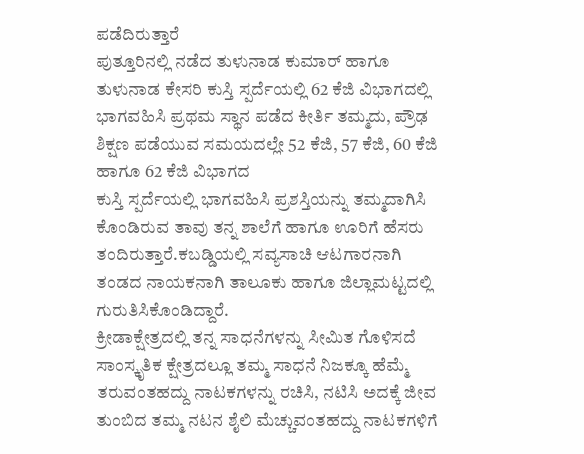ಪಡೆದಿರುತ್ತಾರೆ
ಪುತ್ತೂರಿನಲ್ಲಿ ನಡೆದ ತುಳುನಾಡ ಕುಮಾರ್ ಹಾಗೂ ತುಳುನಾಡ ಕೇಸರಿ ಕುಸ್ತಿ ಸ್ಪರ್ದೆಯಲ್ಲಿ 62 ಕೆಜಿ ವಿಭಾಗದಲ್ಲಿ ಭಾಗವಹಿಸಿ ಪ್ರಥಮ ಸ್ಥಾನ ಪಡೆದ ಕೀರ್ತಿ ತಮ್ಮದು, ಪ್ರೌಢ ಶಿಕ್ಷಣ ಪಡೆಯುವ ಸಮಯದಲ್ಲೇ 52 ಕೆಜಿ, 57 ಕೆಜಿ, 60 ಕೆಜಿ ಹಾಗೂ 62 ಕೆಜಿ ವಿಭಾಗದ
ಕುಸ್ತಿ ಸ್ಪರ್ದೆಯಲ್ಲಿ ಭಾಗವಹಿಸಿ ಪ್ರಶಸ್ತಿಯನ್ನು ತಮ್ಮದಾಗಿಸಿ ಕೊಂಡಿರುವ ತಾವು ತನ್ನ ಶಾಲೆಗೆ ಹಾಗೂ ಊರಿಗೆ ಹೆಸರು ತಂದಿರುತ್ತಾರೆ.ಕಬಡ್ಡಿಯಲ್ಲಿ ಸವ್ಯಸಾಚಿ ಆಟಗಾರನಾಗಿ ತಂಡದ ನಾಯಕನಾಗಿ ತಾಲೂಕು ಹಾಗೂ ಜಿಲ್ಲಾಮಟ್ಟದಲ್ಲಿ ಗುರುತಿಸಿಕೊಂಡಿದ್ದಾರೆ.
ಕ್ರೀಡಾಕ್ಷೇತ್ರದಲ್ಲಿ ತನ್ನ ಸಾಧನೆಗಳನ್ನು ಸೀಮಿತ ಗೊಳಿಸದೆ ಸಾಂಸ್ಕೃತಿಕ ಕ್ಷೇತ್ರದಲ್ಲೂ ತಮ್ಮ ಸಾಧನೆ ನಿಜಕ್ಕೂ ಹೆಮ್ಮೆ ತರುವಂತಹದ್ದು ನಾಟಕಗಳನ್ನು ರಚಿಸಿ, ನಟಿಸಿ ಅದಕ್ಕೆ ಜೀವ ತುಂಬಿದ ತಮ್ಮ ನಟನ ಶೈಲಿ ಮೆಚ್ಚುವಂತಹದ್ದು ನಾಟಕಗಳಿಗೆ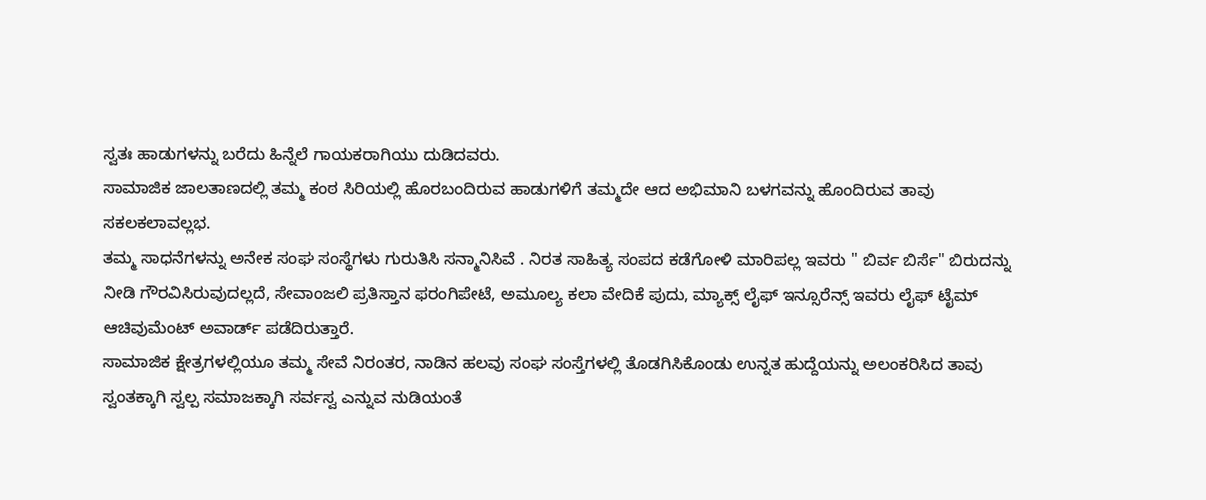ಸ್ವತಃ ಹಾಡುಗಳನ್ನು ಬರೆದು ಹಿನ್ನೆಲೆ ಗಾಯಕರಾಗಿಯು ದುಡಿದವರು.
ಸಾಮಾಜಿಕ ಜಾಲತಾಣದಲ್ಲಿ ತಮ್ಮ ಕಂಠ ಸಿರಿಯಲ್ಲಿ ಹೊರಬಂದಿರುವ ಹಾಡುಗಳಿಗೆ ತಮ್ಮದೇ ಆದ ಅಭಿಮಾನಿ ಬಳಗವನ್ನು ಹೊಂದಿರುವ ತಾವು ಸಕಲಕಲಾವಲ್ಲಭ.
ತಮ್ಮ ಸಾಧನೆಗಳನ್ನು ಅನೇಕ ಸಂಘ ಸಂಸ್ಥೆಗಳು ಗುರುತಿಸಿ ಸನ್ಮಾನಿಸಿವೆ . ನಿರತ ಸಾಹಿತ್ಯ ಸಂಪದ ಕಡೆಗೋಳಿ ಮಾರಿಪಲ್ಲ ಇವರು " ಬಿರ್ವ ಬಿರ್ಸೆ" ಬಿರುದನ್ನು ನೀಡಿ ಗೌರವಿಸಿರುವುದಲ್ಲದೆ, ಸೇವಾಂಜಲಿ ಪ್ರತಿಸ್ತಾನ ಫರಂಗಿಪೇಟೆ, ಅಮೂಲ್ಯ ಕಲಾ ವೇದಿಕೆ ಪುದು, ಮ್ಯಾಕ್ಸ್ ಲೈಫ್ ಇನ್ಸೂರೆನ್ಸ್ ಇವರು ಲೈಫ್ ಟೈಮ್ ಆಚಿವುಮೆಂಟ್ ಅವಾರ್ಡ್ ಪಡೆದಿರುತ್ತಾರೆ.
ಸಾಮಾಜಿಕ ಕ್ಷೇತ್ರಗಳಲ್ಲಿಯೂ ತಮ್ಮ ಸೇವೆ ನಿರಂತರ, ನಾಡಿನ ಹಲವು ಸಂಘ ಸಂಸ್ತೆಗಳಲ್ಲಿ ತೊಡಗಿಸಿಕೊಂಡು ಉನ್ನತ ಹುದ್ದೆಯನ್ನು ಅಲಂಕರಿಸಿದ ತಾವು ಸ್ವಂತಕ್ಕಾಗಿ ಸ್ವಲ್ಪ ಸಮಾಜಕ್ಕಾಗಿ ಸರ್ವಸ್ವ ಎನ್ನುವ ನುಡಿಯಂತೆ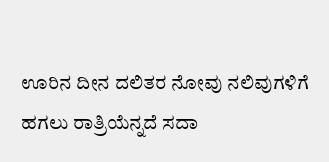ಊರಿನ ದೀನ ದಲಿತರ ನೋವು ನಲಿವುಗಳಿಗೆ ಹಗಲು ರಾತ್ರಿಯೆನ್ನದೆ ಸದಾ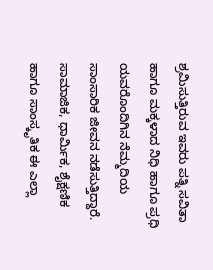ಶ್ರಮಿಸುತ್ತಿರುವ ಇವರು ಪತ್ನಿ ಸವಿತಾ ಹಾಗೂ ಮಕ್ಕಳಾದ ನಿಧಿ ಹಾಗೂ ಪ್ರಧಿ ಯವರೊಂದಿಗಿನ ನೆಮ್ಮದಿಯ ಸಾಂಸಾರಿಕ ಜೀವನ ನಡೆಸುತ್ತಿದ್ದಾರೆ.
ಸಾಮಾಜಿಕ, ಧಾರ್ಮಿಕ, ಶೈಕ್ಷಣಿಕ ಹಾಗೂ ಸಾಂಸ್ಕೃತಿಕ ಈ ಎಲ್ಲಾ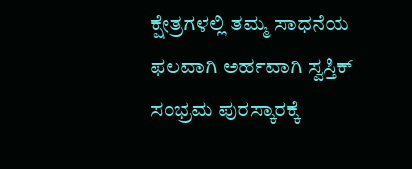ಕ್ಷೇತ್ರಗಳಲ್ಲಿ ತಮ್ಮ ಸಾಧನೆಯ ಫಲವಾಗಿ ಅರ್ಹವಾಗಿ ಸ್ವಸ್ತಿಕ್ ಸಂಭ್ರಮ ಪುರಸ್ಕಾರಕ್ಕೆ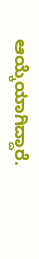ಆಯ್ಕೆಯಾಗಿದ್ದಾರೆ.